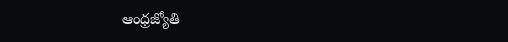ఆంధ్రజ్యోతి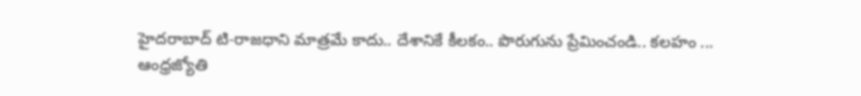హైదరాబాద్ టి-రాజధాని మాత్రమే కాదు.. దేశానికే కీలకం.. పొరుగును ప్రేమించండి.. కలహం ...
ఆంధ్రజ్యోతి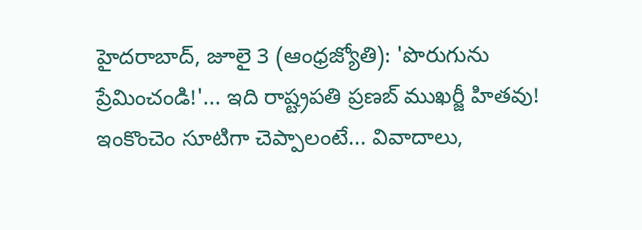హైదరాబాద్, జూలై 3 (ఆంధ్రజ్యోతి): 'పొరుగును ప్రేమించండి!'... ఇది రాష్ట్రపతి ప్రణబ్ ముఖర్జీ హితవు! ఇంకొంచెం సూటిగా చెప్పాలంటే... వివాదాలు,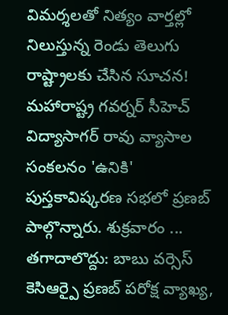విమర్శలతో నిత్యం వార్తల్లో నిలుస్తున్న రెండు తెలుగు రాష్ట్రాలకు చేసిన సూచన! మహారాష్ట్ర గవర్నర్ సీహెచ్ విద్యాసాగర్ రావు వ్యాసాల సంకలనం 'ఉనికి' పుస్తకావిష్కరణ సభలో ప్రణబ్ పాల్గొన్నారు. శుక్రవారం ...
తగాదాలొద్దు: బాబు వర్సెస్ కెసిఆర్పై ప్రణబ్ పరోక్ష వ్యాఖ్య,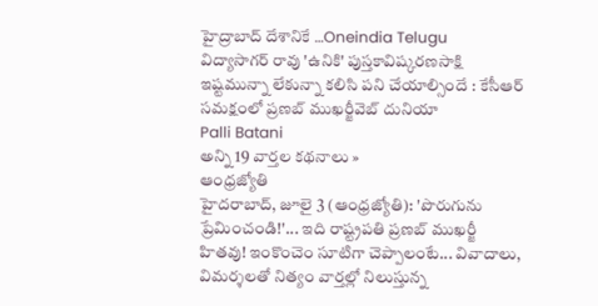హైద్రాబాద్ దేశానికే ...Oneindia Telugu
విద్యాసాగర్ రావు 'ఉనికి' పుస్తకావిష్కరణసాక్షి
ఇష్టమున్నా లేకున్నా కలిసి పని చేయాల్సిందే : కేసీఆర్ సమక్షంలో ప్రణబ్ ముఖర్జీవెబ్ దునియా
Palli Batani
అన్ని 19 వార్తల కథనాలు »
ఆంధ్రజ్యోతి
హైదరాబాద్, జూలై 3 (ఆంధ్రజ్యోతి): 'పొరుగును ప్రేమించండి!'... ఇది రాష్ట్రపతి ప్రణబ్ ముఖర్జీ హితవు! ఇంకొంచెం సూటిగా చెప్పాలంటే... వివాదాలు, విమర్శలతో నిత్యం వార్తల్లో నిలుస్తున్న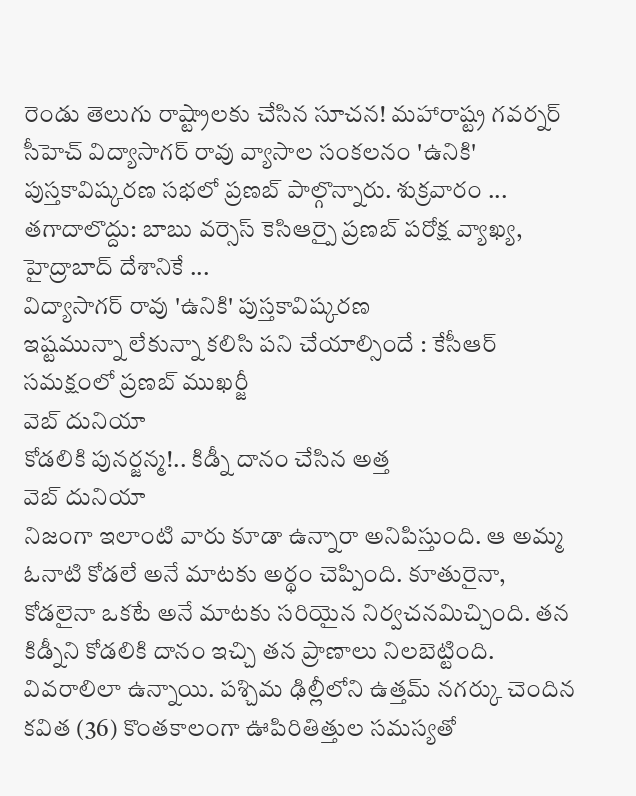రెండు తెలుగు రాష్ట్రాలకు చేసిన సూచన! మహారాష్ట్ర గవర్నర్ సీహెచ్ విద్యాసాగర్ రావు వ్యాసాల సంకలనం 'ఉనికి' పుస్తకావిష్కరణ సభలో ప్రణబ్ పాల్గొన్నారు. శుక్రవారం ...
తగాదాలొద్దు: బాబు వర్సెస్ కెసిఆర్పై ప్రణబ్ పరోక్ష వ్యాఖ్య, హైద్రాబాద్ దేశానికే ...
విద్యాసాగర్ రావు 'ఉనికి' పుస్తకావిష్కరణ
ఇష్టమున్నా లేకున్నా కలిసి పని చేయాల్సిందే : కేసీఆర్ సమక్షంలో ప్రణబ్ ముఖర్జీ
వెబ్ దునియా
కోడలికి పునర్జన్మ!.. కిడ్నీ దానం చేసిన అత్త
వెబ్ దునియా
నిజంగా ఇలాంటి వారు కూడా ఉన్నారా అనిపిస్తుంది. ఆ అమ్మ ఓనాటి కోడలే అనే మాటకు అర్థం చెప్పింది. కూతురైనా, కోడలైనా ఒకటే అనే మాటకు సరియైన నిర్వచనమిచ్చింది. తన కిడ్నీని కోడలికి దానం ఇచ్చి తన ప్రాణాలు నిలబెట్టింది. వివరాలిలా ఉన్నాయి. పశ్చిమ ఢిల్లీలోని ఉత్తమ్ నగర్కు చెందిన కవిత (36) కొంతకాలంగా ఊపిరితిత్తుల సమస్యతో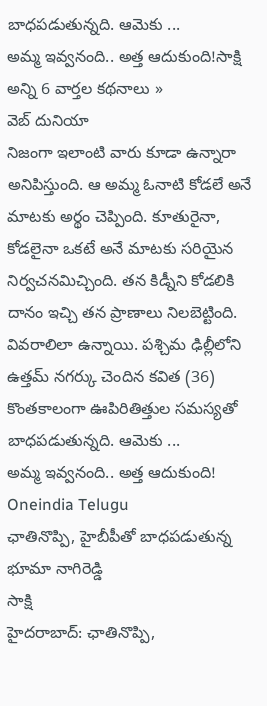బాధపడుతున్నది. ఆమెకు ...
అమ్మ ఇవ్వనంది.. అత్త ఆదుకుంది!సాక్షి
అన్ని 6 వార్తల కథనాలు »
వెబ్ దునియా
నిజంగా ఇలాంటి వారు కూడా ఉన్నారా అనిపిస్తుంది. ఆ అమ్మ ఓనాటి కోడలే అనే మాటకు అర్థం చెప్పింది. కూతురైనా, కోడలైనా ఒకటే అనే మాటకు సరియైన నిర్వచనమిచ్చింది. తన కిడ్నీని కోడలికి దానం ఇచ్చి తన ప్రాణాలు నిలబెట్టింది. వివరాలిలా ఉన్నాయి. పశ్చిమ ఢిల్లీలోని ఉత్తమ్ నగర్కు చెందిన కవిత (36) కొంతకాలంగా ఊపిరితిత్తుల సమస్యతో బాధపడుతున్నది. ఆమెకు ...
అమ్మ ఇవ్వనంది.. అత్త ఆదుకుంది!
Oneindia Telugu
ఛాతినొప్పి, హైబీపీతో బాధపడుతున్న భూమా నాగిరెడ్డి
సాక్షి
హైదరాబాద్: ఛాతినొప్పి,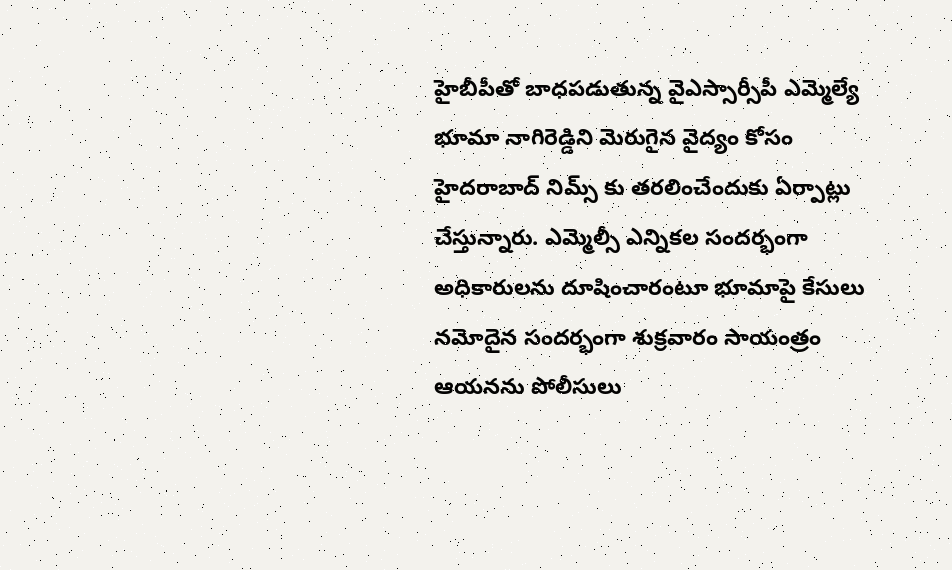హైబీపీతో బాధపడుతున్న వైఎస్సార్సీపీ ఎమ్మెల్యే భూమా నాగిరెడ్డిని మెరుగైన వైద్యం కోసం హైదరాబాద్ నిమ్స్ కు తరలించేందుకు ఏర్పాట్లు చేస్తున్నారు. ఎమ్మెల్సీ ఎన్నికల సందర్భంగా అధికారులను దూషించారంటూ భూమాపై కేసులు నమోదైన సందర్భంగా శుక్రవారం సాయంత్రం ఆయనను పోలీసులు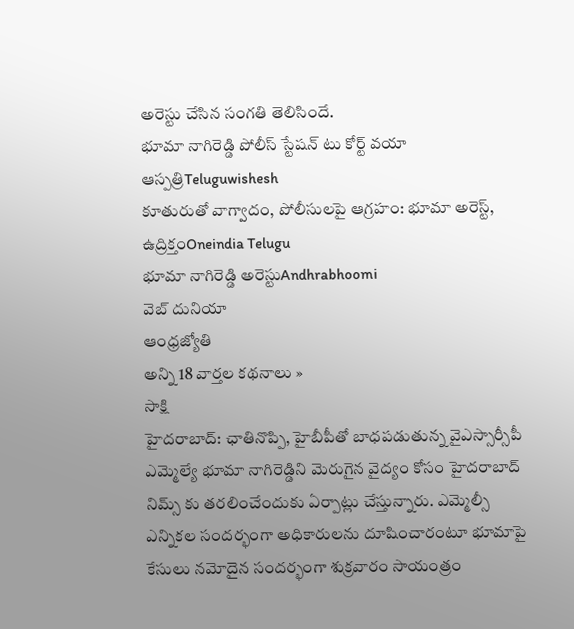అరెస్టు చేసిన సంగతి తెలిసిందే.
భూమా నాగిరెడ్డి పోలీస్ స్టేషన్ టు కోర్ట్ వయా ఆస్పత్రిTeluguwishesh
కూతురుతో వాగ్వాదం, పోలీసులపై ఆగ్రహం: భూమా అరెస్ట్, ఉద్రిక్తంOneindia Telugu
భూమా నాగిరెడ్డి అరెస్టుAndhrabhoomi
వెబ్ దునియా
ఆంధ్రజ్యోతి
అన్ని 18 వార్తల కథనాలు »
సాక్షి
హైదరాబాద్: ఛాతినొప్పి, హైబీపీతో బాధపడుతున్న వైఎస్సార్సీపీ ఎమ్మెల్యే భూమా నాగిరెడ్డిని మెరుగైన వైద్యం కోసం హైదరాబాద్ నిమ్స్ కు తరలించేందుకు ఏర్పాట్లు చేస్తున్నారు. ఎమ్మెల్సీ ఎన్నికల సందర్భంగా అధికారులను దూషించారంటూ భూమాపై కేసులు నమోదైన సందర్భంగా శుక్రవారం సాయంత్రం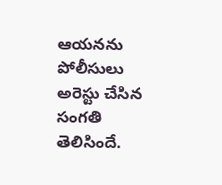ఆయనను పోలీసులు అరెస్టు చేసిన సంగతి తెలిసిందే.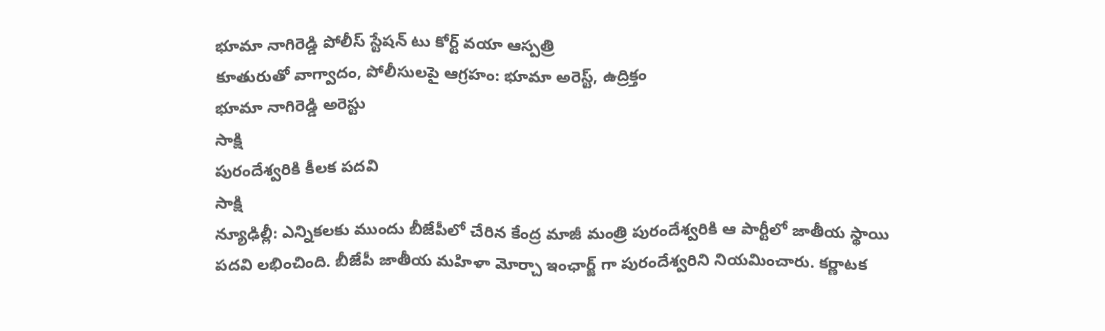భూమా నాగిరెడ్డి పోలీస్ స్టేషన్ టు కోర్ట్ వయా ఆస్పత్రి
కూతురుతో వాగ్వాదం, పోలీసులపై ఆగ్రహం: భూమా అరెస్ట్, ఉద్రిక్తం
భూమా నాగిరెడ్డి అరెస్టు
సాక్షి
పురందేశ్వరికి కీలక పదవి
సాక్షి
న్యూఢిల్లీ: ఎన్నికలకు ముందు బీజేపీలో చేరిన కేంద్ర మాజీ మంత్రి పురందేశ్వరికి ఆ పార్టీలో జాతీయ స్థాయి పదవి లభించింది. బీజేపీ జాతీయ మహిళా మోర్చా ఇంఛార్జ్ గా పురందేశ్వరిని నియమించారు. కర్ణాటక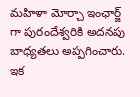మహిళా మోర్చా ఇంఛార్జ్ గా పురందేశ్వరికి అదనపు బాధ్యతలు అప్పగించారు. ఇక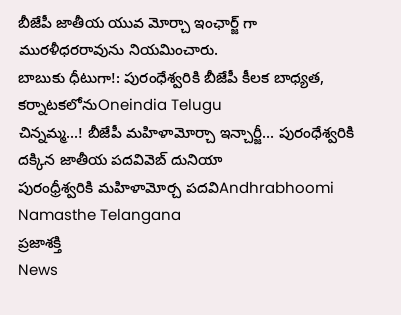బీజేపీ జాతీయ యువ మోర్చా ఇంఛార్జ్ గా మురళీధరరావును నియమించారు.
బాబుకు ధీటుగా!: పురంధేశ్వరికి బీజేపీ కీలక బాధ్యత, కర్నాటకలోనుOneindia Telugu
చిన్నమ్మ...! బీజేపీ మహిళామోర్చా ఇన్చార్జీ... పురంధేశ్వరికి దక్కిన జాతీయ పదవివెబ్ దునియా
పురంధ్రీశ్వరికి మహిళామోర్చ పదవిAndhrabhoomi
Namasthe Telangana
ప్రజాశక్తి
News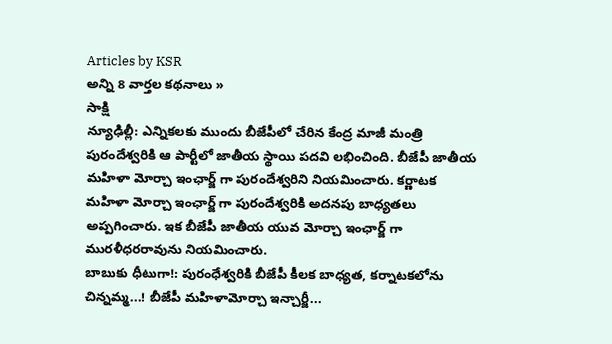Articles by KSR
అన్ని 8 వార్తల కథనాలు »
సాక్షి
న్యూఢిల్లీ: ఎన్నికలకు ముందు బీజేపీలో చేరిన కేంద్ర మాజీ మంత్రి పురందేశ్వరికి ఆ పార్టీలో జాతీయ స్థాయి పదవి లభించింది. బీజేపీ జాతీయ మహిళా మోర్చా ఇంఛార్జ్ గా పురందేశ్వరిని నియమించారు. కర్ణాటక మహిళా మోర్చా ఇంఛార్జ్ గా పురందేశ్వరికి అదనపు బాధ్యతలు అప్పగించారు. ఇక బీజేపీ జాతీయ యువ మోర్చా ఇంఛార్జ్ గా మురళీధరరావును నియమించారు.
బాబుకు ధీటుగా!: పురంధేశ్వరికి బీజేపీ కీలక బాధ్యత, కర్నాటకలోను
చిన్నమ్మ...! బీజేపీ మహిళామోర్చా ఇన్చార్జీ...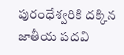పురంధేశ్వరికి దక్కిన జాతీయ పదవి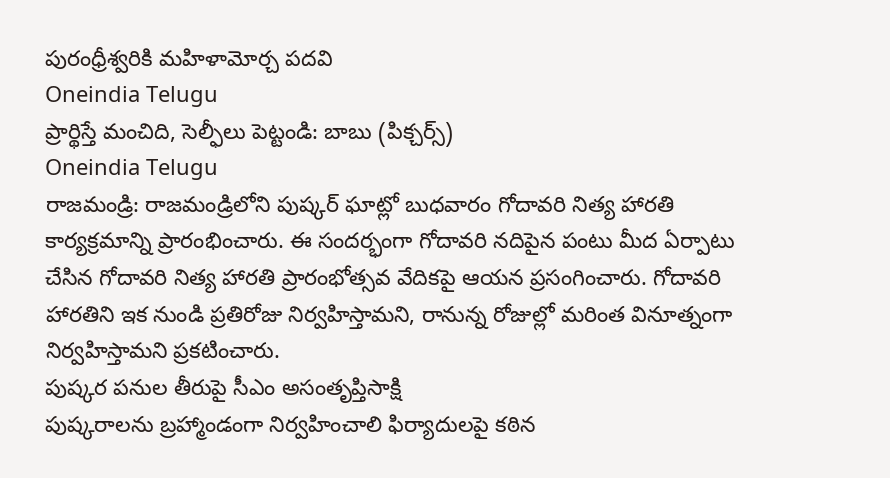పురంధ్రీశ్వరికి మహిళామోర్చ పదవి
Oneindia Telugu
ప్రార్థిస్తే మంచిది, సెల్ఫీలు పెట్టండి: బాబు (పిక్చర్స్)
Oneindia Telugu
రాజమండ్రి: రాజమండ్రిలోని పుష్కర్ ఘాట్లో బుధవారం గోదావరి నిత్య హారతి కార్యక్రమాన్ని ప్రారంభించారు. ఈ సందర్భంగా గోదావరి నదిపైన పంటు మీద ఏర్పాటు చేసిన గోదావరి నిత్య హారతి ప్రారంభోత్సవ వేదికపై ఆయన ప్రసంగించారు. గోదావరి హారతిని ఇక నుండి ప్రతిరోజు నిర్వహిస్తామని, రానున్న రోజుల్లో మరింత వినూత్నంగా నిర్వహిస్తామని ప్రకటించారు.
పుష్కర పనుల తీరుపై సీఎం అసంతృప్తిసాక్షి
పుష్కరాలను బ్రహ్మాండంగా నిర్వహించాలి ఫిర్యాదులపై కఠిన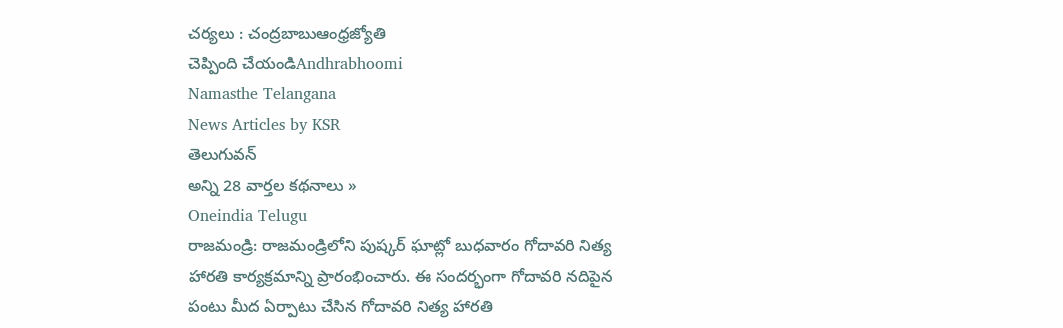చర్యలు : చంద్రబాబుఆంధ్రజ్యోతి
చెప్పింది చేయండిAndhrabhoomi
Namasthe Telangana
News Articles by KSR
తెలుగువన్
అన్ని 28 వార్తల కథనాలు »
Oneindia Telugu
రాజమండ్రి: రాజమండ్రిలోని పుష్కర్ ఘాట్లో బుధవారం గోదావరి నిత్య హారతి కార్యక్రమాన్ని ప్రారంభించారు. ఈ సందర్భంగా గోదావరి నదిపైన పంటు మీద ఏర్పాటు చేసిన గోదావరి నిత్య హారతి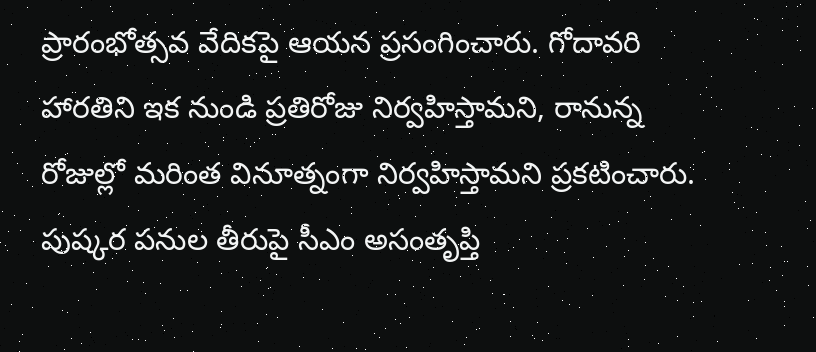ప్రారంభోత్సవ వేదికపై ఆయన ప్రసంగించారు. గోదావరి హారతిని ఇక నుండి ప్రతిరోజు నిర్వహిస్తామని, రానున్న రోజుల్లో మరింత వినూత్నంగా నిర్వహిస్తామని ప్రకటించారు.
పుష్కర పనుల తీరుపై సీఎం అసంతృప్తి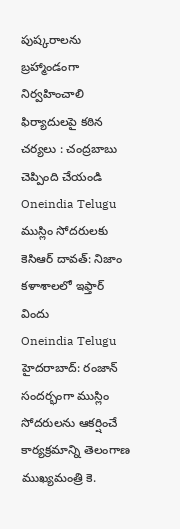పుష్కరాలను బ్రహ్మాండంగా నిర్వహించాలి ఫిర్యాదులపై కఠిన చర్యలు : చంద్రబాబు
చెప్పింది చేయండి
Oneindia Telugu
ముస్లిం సోదరులకు కెసిఆర్ దావత్: నిజాం కళాశాలలో ఇఫ్తార్ విందు
Oneindia Telugu
హైదరాబాద్: రంజాన్ సందర్భంగా ముస్లిం సోదరులను ఆకర్షించే కార్యక్రమాన్ని తెలంగాణ ముఖ్యమంత్రి కె.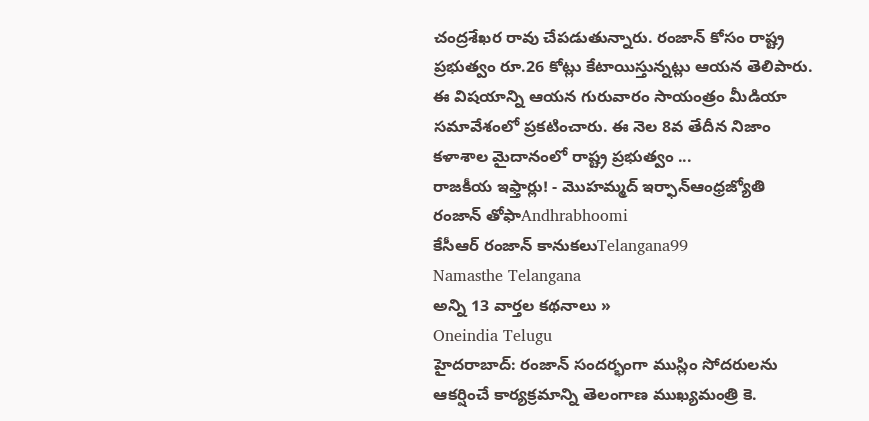చంద్రశేఖర రావు చేపడుతున్నారు. రంజాన్ కోసం రాష్ట్ర ప్రభుత్వం రూ.26 కోట్లు కేటాయిస్తున్నట్లు ఆయన తెలిపారు. ఈ విషయాన్ని ఆయన గురువారం సాయంత్రం మీడియా సమావేశంలో ప్రకటించారు. ఈ నెల 8వ తేదీన నిజాం కళాశాల మైదానంలో రాష్ట్ర ప్రభుత్వం ...
రాజకీయ ఇఫ్తార్లు! - మొహమ్మద్ ఇర్ఫాన్ఆంధ్రజ్యోతి
రంజాన్ తోఫాAndhrabhoomi
కేసీఆర్ రంజాన్ కానుకలుTelangana99
Namasthe Telangana
అన్ని 13 వార్తల కథనాలు »
Oneindia Telugu
హైదరాబాద్: రంజాన్ సందర్భంగా ముస్లిం సోదరులను ఆకర్షించే కార్యక్రమాన్ని తెలంగాణ ముఖ్యమంత్రి కె.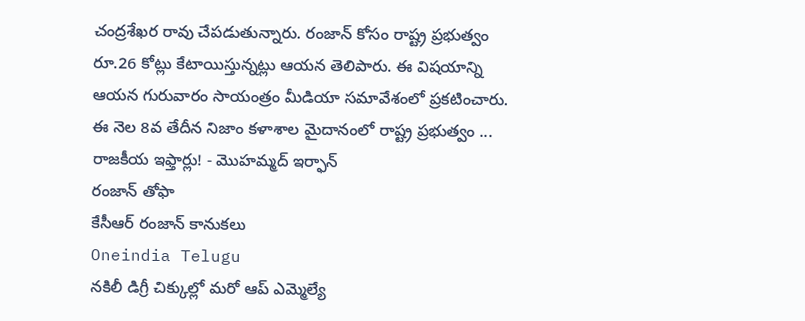చంద్రశేఖర రావు చేపడుతున్నారు. రంజాన్ కోసం రాష్ట్ర ప్రభుత్వం రూ.26 కోట్లు కేటాయిస్తున్నట్లు ఆయన తెలిపారు. ఈ విషయాన్ని ఆయన గురువారం సాయంత్రం మీడియా సమావేశంలో ప్రకటించారు. ఈ నెల 8వ తేదీన నిజాం కళాశాల మైదానంలో రాష్ట్ర ప్రభుత్వం ...
రాజకీయ ఇఫ్తార్లు! - మొహమ్మద్ ఇర్ఫాన్
రంజాన్ తోఫా
కేసీఆర్ రంజాన్ కానుకలు
Oneindia Telugu
నకిలీ డిగ్రీ చిక్కుల్లో మరో ఆప్ ఎమ్మెల్యే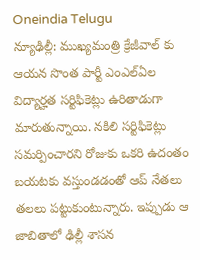Oneindia Telugu
న్యూఢిల్లీ: ముఖ్యమంత్రి క్రేజీవాల్ కు ఆయన సొంత పార్టీ ఎంఎల్ఏల విద్యార్హత సర్టిఫికెట్లు ఉరితాడుగా మారుతున్నాయి. నకిలి సర్టిఫికెట్లు సమర్పించారని రోజుకు ఒకరి ఉదంతం బయటకు వస్తుండడంతో ఆప్ నేతలు తలలు పట్టుకుంటున్నారు. ఇప్పుడు ఆ జాబితాలో ఢిల్లీ శాసన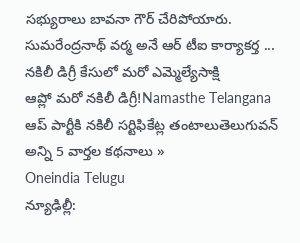సభ్యురాలు బావనా గౌర్ చేరిపోయారు. సుమరేంద్రనాథ్ వర్మ అనే ఆర్ టీఐ కార్యాకర్త ...
నకిలీ డిగ్రీ కేసులో మరో ఎమ్మెల్యేసాక్షి
ఆప్లో మరో నకిలీ డిగ్రీ!Namasthe Telangana
ఆప్ పార్టీకి నకిలీ సర్టిఫికేట్ల తంటాలుతెలుగువన్
అన్ని 5 వార్తల కథనాలు »
Oneindia Telugu
న్యూఢిల్లీ: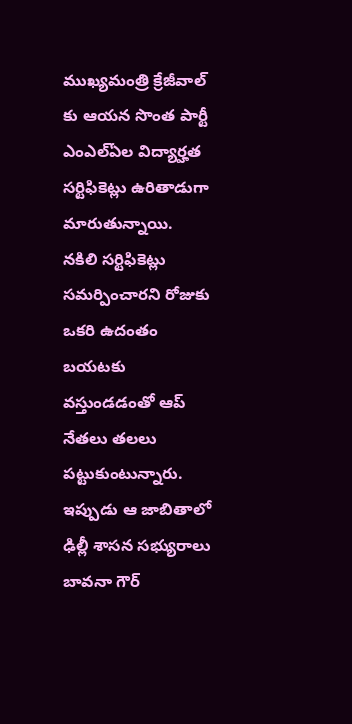ముఖ్యమంత్రి క్రేజీవాల్ కు ఆయన సొంత పార్టీ ఎంఎల్ఏల విద్యార్హత సర్టిఫికెట్లు ఉరితాడుగా మారుతున్నాయి. నకిలి సర్టిఫికెట్లు సమర్పించారని రోజుకు ఒకరి ఉదంతం బయటకు వస్తుండడంతో ఆప్ నేతలు తలలు పట్టుకుంటున్నారు. ఇప్పుడు ఆ జాబితాలో ఢిల్లీ శాసన సభ్యురాలు బావనా గౌర్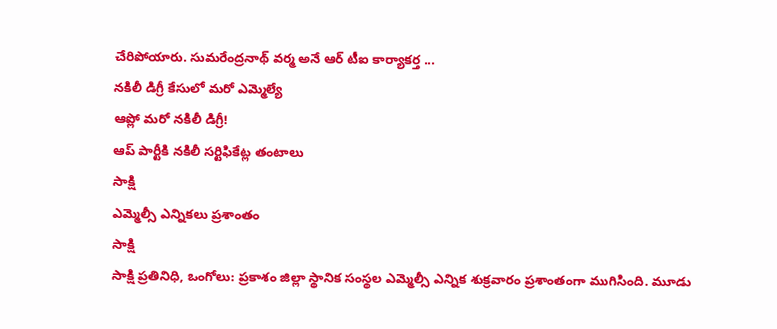చేరిపోయారు. సుమరేంద్రనాథ్ వర్మ అనే ఆర్ టీఐ కార్యాకర్త ...
నకిలీ డిగ్రీ కేసులో మరో ఎమ్మెల్యే
ఆప్లో మరో నకిలీ డిగ్రీ!
ఆప్ పార్టీకి నకిలీ సర్టిఫికేట్ల తంటాలు
సాక్షి
ఎమ్మెల్సీ ఎన్నికలు ప్రశాంతం
సాక్షి
సాక్షి ప్రతినిధి, ఒంగోలు: ప్రకాశం జిల్లా స్థానిక సంస్థల ఎమ్మెల్సీ ఎన్నిక శుక్రవారం ప్రశాంతంగా ముగిసింది. మూడు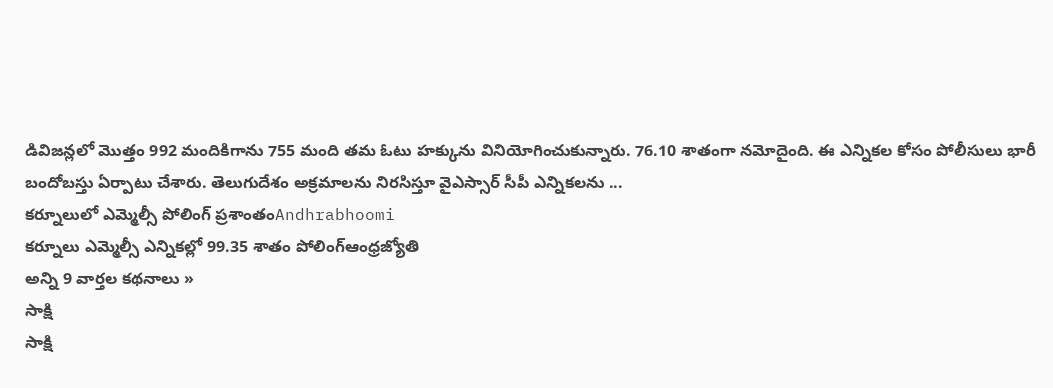డివిజన్లలో మొత్తం 992 మందికిగాను 755 మంది తమ ఓటు హక్కును వినియోగించుకున్నారు. 76.10 శాతంగా నమోదైంది. ఈ ఎన్నికల కోసం పోలీసులు భారీ బందోబస్తు ఏర్పాటు చేశారు. తెలుగుదేశం అక్రమాలను నిరసిస్తూ వైఎస్సార్ సీపీ ఎన్నికలను ...
కర్నూలులో ఎమ్మెల్సీ పోలింగ్ ప్రశాంతంAndhrabhoomi
కర్నూలు ఎమ్మెల్సీ ఎన్నికల్లో 99.35 శాతం పోలింగ్ఆంధ్రజ్యోతి
అన్ని 9 వార్తల కథనాలు »
సాక్షి
సాక్షి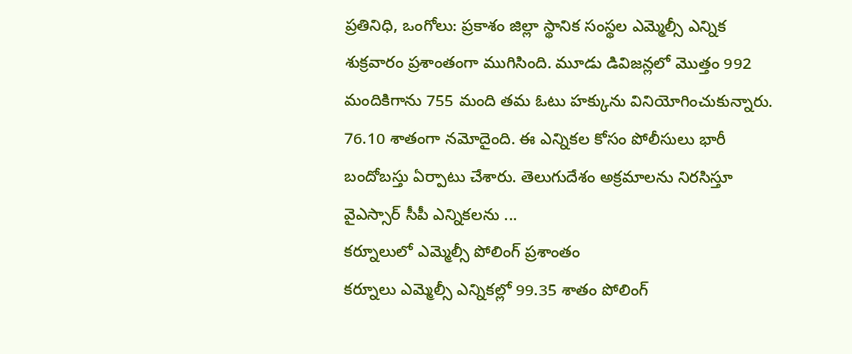ప్రతినిధి, ఒంగోలు: ప్రకాశం జిల్లా స్థానిక సంస్థల ఎమ్మెల్సీ ఎన్నిక శుక్రవారం ప్రశాంతంగా ముగిసింది. మూడు డివిజన్లలో మొత్తం 992 మందికిగాను 755 మంది తమ ఓటు హక్కును వినియోగించుకున్నారు. 76.10 శాతంగా నమోదైంది. ఈ ఎన్నికల కోసం పోలీసులు భారీ బందోబస్తు ఏర్పాటు చేశారు. తెలుగుదేశం అక్రమాలను నిరసిస్తూ వైఎస్సార్ సీపీ ఎన్నికలను ...
కర్నూలులో ఎమ్మెల్సీ పోలింగ్ ప్రశాంతం
కర్నూలు ఎమ్మెల్సీ ఎన్నికల్లో 99.35 శాతం పోలింగ్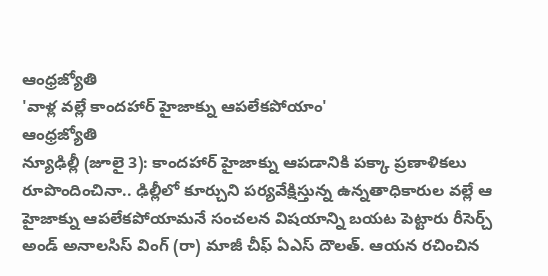ఆంధ్రజ్యోతి
'వాళ్ల వల్లే కాందహార్ హైజాక్ను ఆపలేకపోయాం'
ఆంధ్రజ్యోతి
న్యూఢిల్లీ (జూలై 3): కాందహార్ హైజాక్ను ఆపడానికి పక్కా ప్రణాళికలు రూపొందించినా.. ఢిల్లీలో కూర్చుని పర్యవేక్షిస్తున్న ఉన్నతాధికారుల వల్లే ఆ హైజాక్ను ఆపలేకపోయామనే సంచలన విషయాన్ని బయట పెట్టారు రీసెర్చ్ అండ్ అనాలసిస్ వింగ్ (రా) మాజీ చీఫ్ ఏఎస్ దౌలత్. ఆయన రచించిన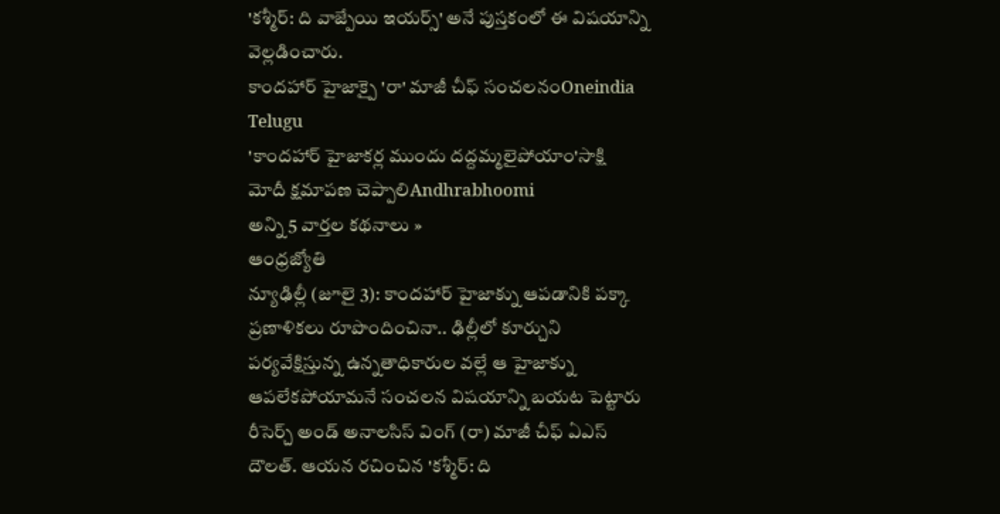'కశ్మీర్: ది వాజ్పేయి ఇయర్స్' అనే పుస్తకంలో ఈ విషయాన్ని వెల్లడించారు.
కాందహార్ హైజాక్పై 'రా' మాజీ చీఫ్ సంచలనంOneindia Telugu
'కాందహార్ హైజాకర్ల ముందు దద్దమ్మలైపోయాం'సాక్షి
మోదీ క్షమాపణ చెప్పాలిAndhrabhoomi
అన్ని 5 వార్తల కథనాలు »
ఆంధ్రజ్యోతి
న్యూఢిల్లీ (జూలై 3): కాందహార్ హైజాక్ను ఆపడానికి పక్కా ప్రణాళికలు రూపొందించినా.. ఢిల్లీలో కూర్చుని పర్యవేక్షిస్తున్న ఉన్నతాధికారుల వల్లే ఆ హైజాక్ను ఆపలేకపోయామనే సంచలన విషయాన్ని బయట పెట్టారు రీసెర్చ్ అండ్ అనాలసిస్ వింగ్ (రా) మాజీ చీఫ్ ఏఎస్ దౌలత్. ఆయన రచించిన 'కశ్మీర్: ది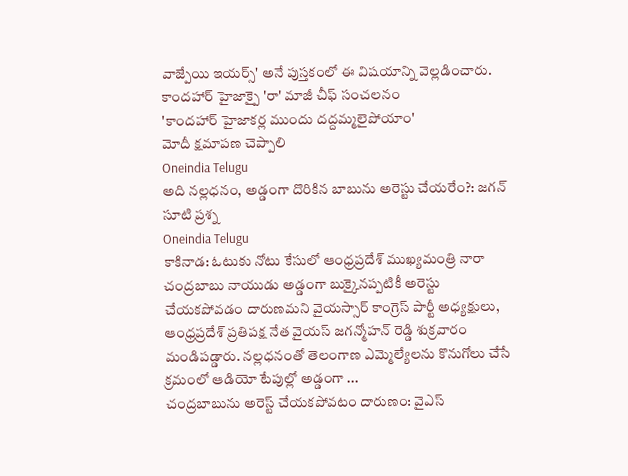వాజ్పేయి ఇయర్స్' అనే పుస్తకంలో ఈ విషయాన్ని వెల్లడించారు.
కాందహార్ హైజాక్పై 'రా' మాజీ చీఫ్ సంచలనం
'కాందహార్ హైజాకర్ల ముందు దద్దమ్మలైపోయాం'
మోదీ క్షమాపణ చెప్పాలి
Oneindia Telugu
అది నల్లధనం, అడ్డంగా దొరికిన బాబును అరెస్టు చేయరేం?: జగన్ సూటి ప్రశ్న
Oneindia Telugu
కాకినాడ: ఓటుకు నోటు కేసులో ఆంధ్రప్రదేశ్ ముఖ్యమంత్రి నారా చంద్రబాబు నాయుడు అడ్డంగా బుక్కైనప్పటికీ అరెస్టు చేయకపోవడం దారుణమని వైయస్సార్ కాంగ్రెస్ పార్టీ అధ్యక్షులు, ఆంధ్రప్రదేశ్ ప్రతిపక్ష నేత వైయస్ జగన్మోహన్ రెడ్డి శుక్రవారం మండిపడ్డారు. నల్లధనంతో తెలంగాణ ఎమ్మెల్యేలను కొనుగోలు చేసే క్రమంలో ఆడియో టేపుల్లో అడ్డంగా ...
చంద్రబాబును అరెస్ట్ చేయకపోవటం దారుణం: వైఎస్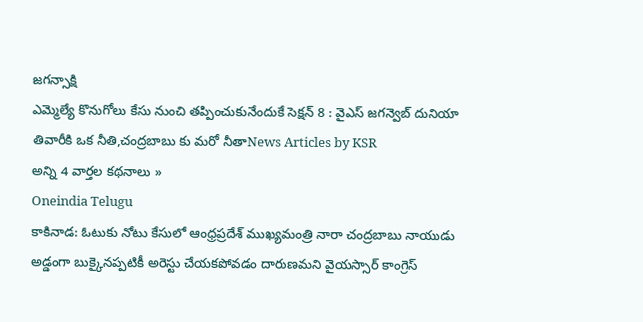జగన్సాక్షి
ఎమ్మెల్యే కొనుగోలు కేసు నుంచి తప్పించుకునేందుకే సెక్షన్ 8 : వైఎస్ జగన్వెబ్ దునియా
తివారీకి ఒక నీతి,చంద్రబాబు కు మరో నీతాNews Articles by KSR
అన్ని 4 వార్తల కథనాలు »
Oneindia Telugu
కాకినాడ: ఓటుకు నోటు కేసులో ఆంధ్రప్రదేశ్ ముఖ్యమంత్రి నారా చంద్రబాబు నాయుడు అడ్డంగా బుక్కైనప్పటికీ అరెస్టు చేయకపోవడం దారుణమని వైయస్సార్ కాంగ్రెస్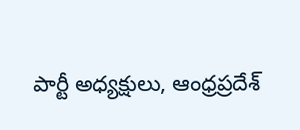పార్టీ అధ్యక్షులు, ఆంధ్రప్రదేశ్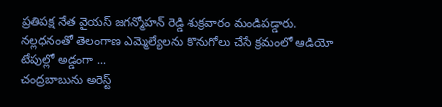ప్రతిపక్ష నేత వైయస్ జగన్మోహన్ రెడ్డి శుక్రవారం మండిపడ్డారు. నల్లధనంతో తెలంగాణ ఎమ్మెల్యేలను కొనుగోలు చేసే క్రమంలో ఆడియో టేపుల్లో అడ్డంగా ...
చంద్రబాబును అరెస్ట్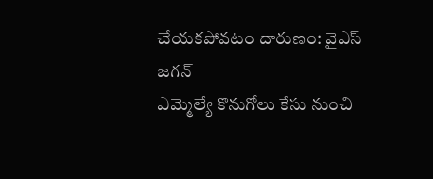చేయకపోవటం దారుణం: వైఎస్ జగన్
ఎమ్మెల్యే కొనుగోలు కేసు నుంచి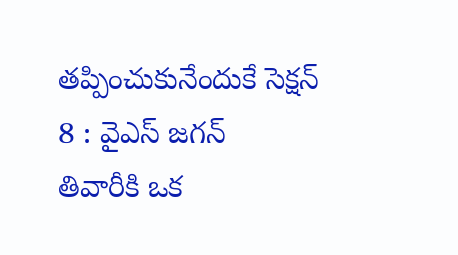తప్పించుకునేందుకే సెక్షన్ 8 : వైఎస్ జగన్
తివారీకి ఒక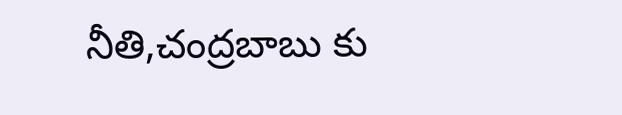నీతి,చంద్రబాబు కు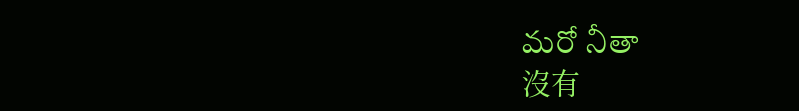మరో నీతా
沒有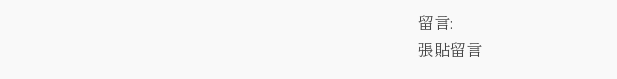留言:
張貼留言